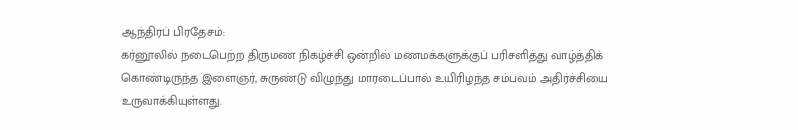ஆந்திரப் பிரதேசம்:
கர்னூலில் நடைபெற்ற திருமண நிகழ்ச்சி ஒன்றில் மணமக்களுக்குப் பரிசளித்து வாழ்த்திக் கொண்டிருந்த இளைஞர், சுருண்டு விழுந்து மாரடைப்பால் உயிரிழந்த சம்பவம் அதிர்ச்சியை உருவாக்கியுள்ளது.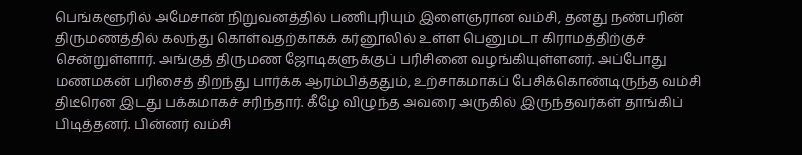பெங்களூரில் அமேசான் நிறுவனத்தில் பணிபுரியும் இளைஞரான வம்சி, தனது நண்பரின் திருமணத்தில் கலந்து கொள்வதற்காகக் கர்னூலில் உள்ள பெனுமடா கிராமத்திற்குச் சென்றுள்ளார். அங்குத் திருமண ஜோடிகளுக்குப் பரிசினை வழங்கியுள்ளனர். அப்போது மணமகன் பரிசைத் திறந்து பார்க்க ஆரம்பித்ததும், உற்சாகமாகப் பேசிக்கொண்டிருந்த வம்சி திடீரென இடது பக்கமாகச் சரிந்தார். கீழே விழுந்த அவரை அருகில் இருந்தவர்கள் தாங்கிப் பிடித்தனர். பின்னர் வம்சி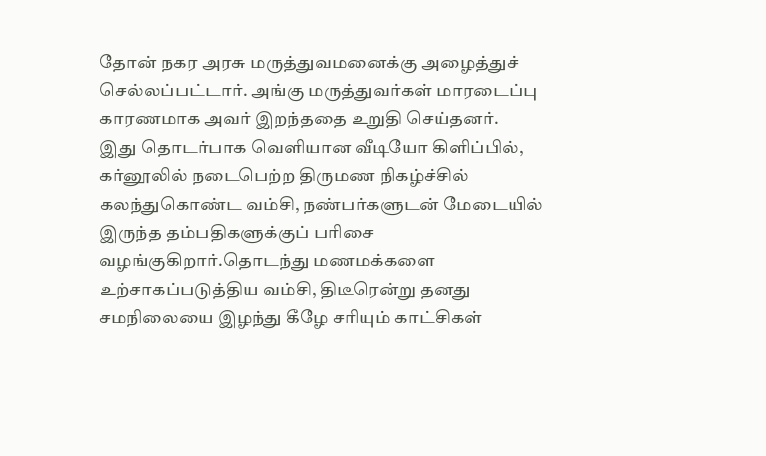தோன் நகர அரசு மருத்துவமனைக்கு அழைத்துச் செல்லப்பட்டார். அங்கு மருத்துவர்கள் மாரடைப்பு காரணமாக அவர் இறந்ததை உறுதி செய்தனர்.
இது தொடர்பாக வெளியான வீடியோ கிளிப்பில், கர்னூலில் நடைபெற்ற திருமண நிகழ்ச்சில் கலந்துகொண்ட வம்சி, நண்பர்களுடன் மேடையில் இருந்த தம்பதிகளுக்குப் பரிசை வழங்குகிறார்.தொடந்து மணமக்களை உற்சாகப்படுத்திய வம்சி, திடீரென்று தனது சமநிலையை இழந்து கீழே சரியும் காட்சிகள்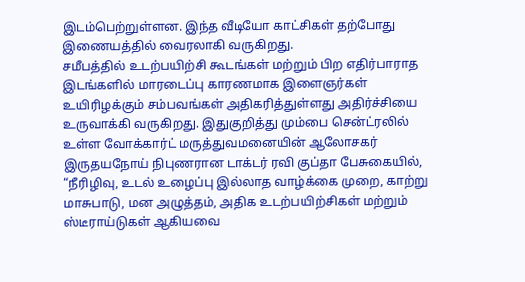இடம்பெற்றுள்ளன. இந்த வீடியோ காட்சிகள் தற்போது இணையத்தில் வைரலாகி வருகிறது.
சமீபத்தில் உடற்பயிற்சி கூடங்கள் மற்றும் பிற எதிர்பாராத இடங்களில் மாரடைப்பு காரணமாக இளைஞர்கள் உயிரிழக்கும் சம்பவங்கள் அதிகரித்துள்ளது அதிர்ச்சியை உருவாக்கி வருகிறது. இதுகுறித்து மும்பை சென்ட்ரலில் உள்ள வோக்கார்ட் மருத்துவமனையின் ஆலோசகர் இருதயநோய் நிபுணரான டாக்டர் ரவி குப்தா பேசுகையில், “நீரிழிவு, உடல் உழைப்பு இல்லாத வாழ்க்கை முறை, காற்று மாசுபாடு, மன அழுத்தம், அதிக உடற்பயிற்சிகள் மற்றும் ஸ்டீராய்டுகள் ஆகியவை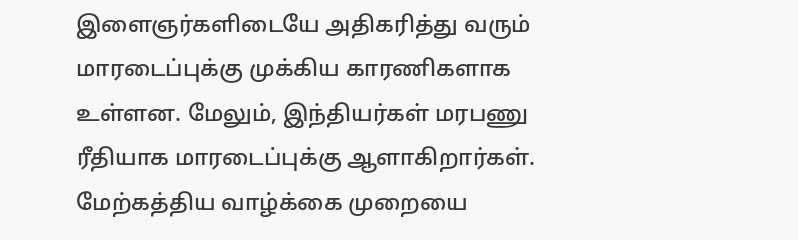இளைஞர்களிடையே அதிகரித்து வரும் மாரடைப்புக்கு முக்கிய காரணிகளாக உள்ளன. மேலும், இந்தியர்கள் மரபணு ரீதியாக மாரடைப்புக்கு ஆளாகிறார்கள். மேற்கத்திய வாழ்க்கை முறையை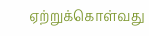ஏற்றுக்கொள்வது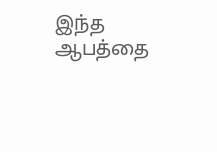இந்த ஆபத்தை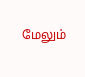மேலும்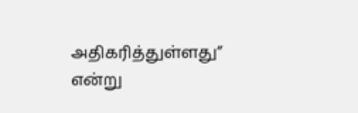அதிகரித்துள்ளது” என்று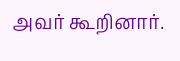அவர் கூறினார்.